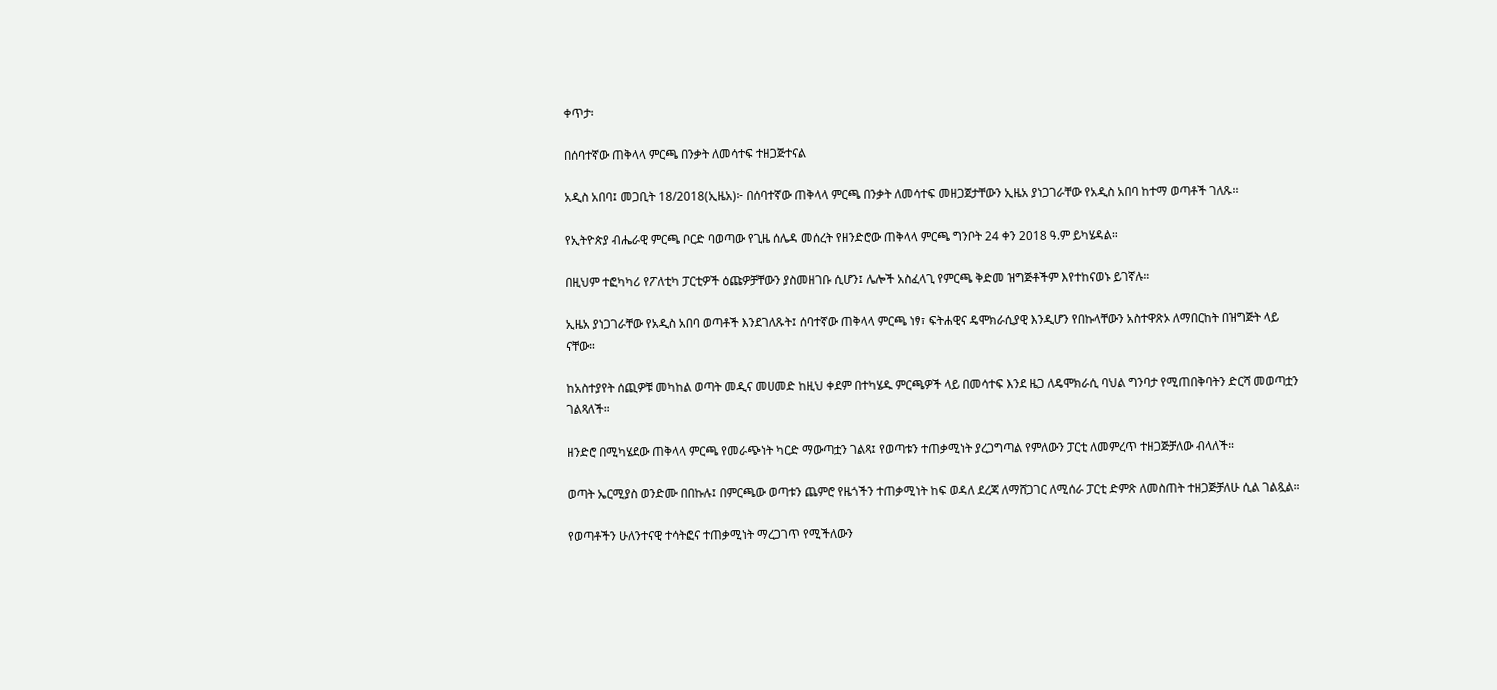ቀጥታ፡

በሰባተኛው ጠቅላላ ምርጫ በንቃት ለመሳተፍ ተዘጋጅተናል

አዲስ አበባ፤ መጋቢት 18/2018(ኢዜአ)፦ በሰባተኛው ጠቅላላ ምርጫ በንቃት ለመሳተፍ መዘጋጀታቸውን ኢዜአ ያነጋገራቸው የአዲስ አበባ ከተማ ወጣቶች ገለጹ፡፡

የኢትዮጵያ ብሔራዊ ምርጫ ቦርድ ባወጣው የጊዜ ሰሌዳ መሰረት የዘንድሮው ጠቅላላ ምርጫ ግንቦት 24 ቀን 2018 ዓ.ም ይካሄዳል።

በዚህም ተፎካካሪ የፖለቲካ ፓርቲዎች ዕጩዎቻቸውን ያስመዘገቡ ሲሆን፤ ሌሎች አስፈላጊ የምርጫ ቅድመ ዝግጅቶችም እየተከናወኑ ይገኛሉ።

ኢዜአ ያነጋገራቸው የአዲስ አበባ ወጣቶች እንደገለጹት፤ ሰባተኛው ጠቅላላ ምርጫ ነፃ፣ ፍትሐዊና ዴሞክራሲያዊ እንዲሆን የበኩላቸውን አስተዋጽኦ ለማበርከት በዝግጅት ላይ ናቸው።

ከአስተያየት ሰጪዎቹ መካከል ወጣት መዲና መሀመድ ከዚህ ቀደም በተካሄዱ ምርጫዎች ላይ በመሳተፍ እንደ ዜጋ ለዴሞክራሲ ባህል ግንባታ የሚጠበቅባትን ድርሻ መወጣቷን ገልጻለች።

ዘንድሮ በሚካሄደው ጠቅላላ ምርጫ የመራጭነት ካርድ ማውጣቷን ገልጻ፤ የወጣቱን ተጠቃሚነት ያረጋግጣል የምለውን ፓርቲ ለመምረጥ ተዘጋጅቻለው ብላለች።

ወጣት ኤርሚያስ ወንድሙ በበኩሉ፤ በምርጫው ወጣቱን ጨምሮ የዜጎችን ተጠቃሚነት ከፍ ወዳለ ደረጃ ለማሸጋገር ለሚሰራ ፓርቲ ድምጽ ለመስጠት ተዘጋጅቻለሁ ሲል ገልጿል።

የወጣቶችን ሁለንተናዊ ተሳትፎና ተጠቃሚነት ማረጋገጥ የሚችለውን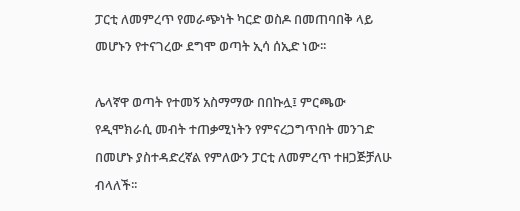ፓርቲ ለመምረጥ የመራጭነት ካርድ ወስዶ በመጠባበቅ ላይ መሆኑን የተናገረው ደግሞ ወጣት ኢሳ ሰኢድ ነው፡፡

ሌላኛዋ ወጣት የተመኝ አስማማው በበኩሏ፤ ምርጫው የዲሞክራሲ መብት ተጠቃሚነትን የምናረጋግጥበት መንገድ በመሆኑ ያስተዳድረኛል የምለውን ፓርቲ ለመምረጥ ተዘጋጅቻለሁ ብላለች፡፡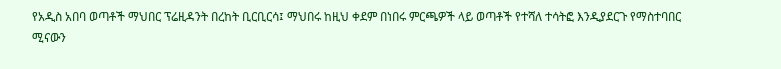የአዲስ አበባ ወጣቶች ማህበር ፕሬዚዳንት በረከት ቢርቢርሳ፤ ማህበሩ ከዚህ ቀደም በነበሩ ምርጫዎች ላይ ወጣቶች የተሻለ ተሳትፎ እንዲያደርጉ የማስተባበር ሚናውን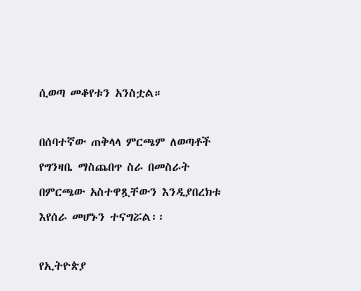ሲወጣ መቆየቱን አንስቷል።

በሰባተኛው ጠቅላላ ምርጫም ለወጣቶች የግንዛቤ ማስጨበጥ ስራ በመስራት በምርጫው አስተዋጿቸውን እንዲያበረክቱ እየሰራ መሆኑን ተናግሯል፡፡

የኢትዮጵያ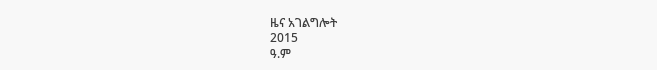ዜና አገልግሎት
2015
ዓ.ም